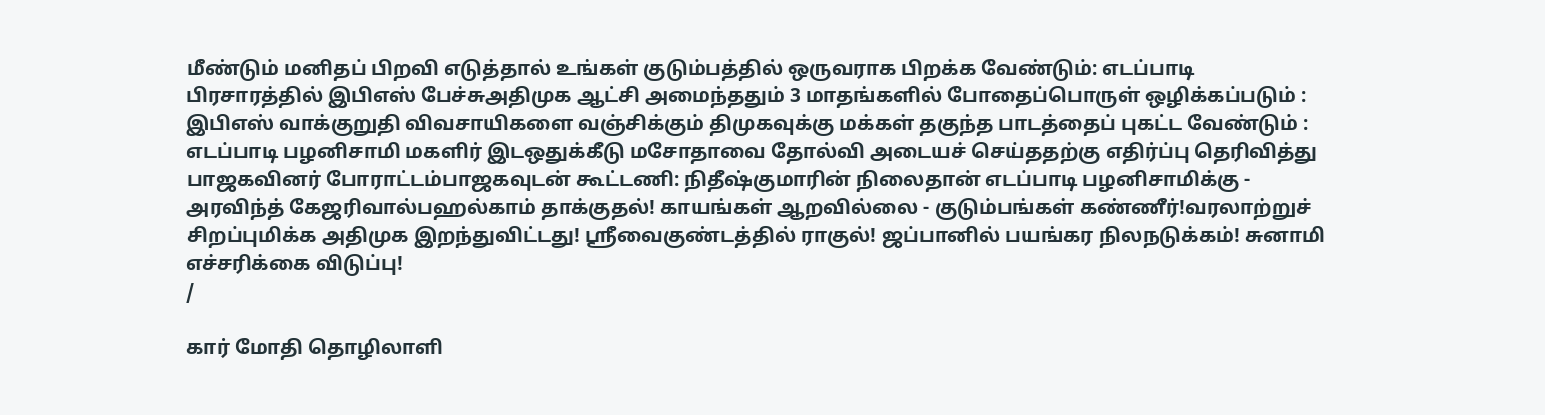மீண்டும் மனிதப் பிறவி எடுத்தால் உங்கள் குடும்பத்தில் ஒருவராக பிறக்க வேண்டும்: எடப்பாடி பிரசாரத்தில் இபிஎஸ் பேச்சுஅதிமுக ஆட்சி அமைந்ததும் 3 மாதங்களில் போதைப்பொருள் ஒழிக்கப்படும் : இபிஎஸ் வாக்குறுதி விவசாயிகளை வஞ்சிக்கும் திமுகவுக்கு மக்கள் தகுந்த பாடத்தைப் புகட்ட வேண்டும் : எடப்பாடி பழனிசாமி மகளிர் இடஒதுக்கீடு மசோதாவை தோல்வி அடையச் செய்ததற்கு எதிர்ப்பு தெரிவித்து பாஜகவினர் போராட்டம்பாஜகவுடன் கூட்டணி: நிதீஷ்குமாரின் நிலைதான் எடப்பாடி பழனிசாமிக்கு - அரவிந்த் கேஜரிவால்பஹல்காம் தாக்குதல்! காயங்கள் ஆறவில்லை - குடும்பங்கள் கண்ணீர்!வரலாற்றுச் சிறப்புமிக்க அதிமுக இறந்துவிட்டது! ஸ்ரீவைகுண்டத்தில் ராகுல்! ஜப்பானில் பயங்கர நிலநடுக்கம்! சுனாமி எச்சரிக்கை விடுப்பு!
/

கார் மோதி தொழிலாளி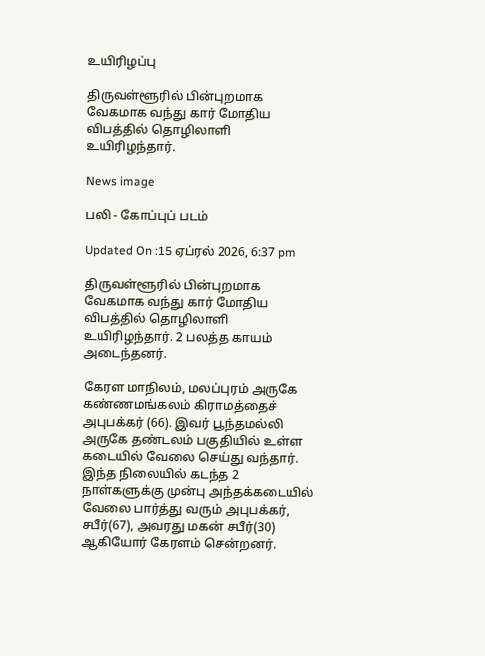உயிரிழப்பு

திருவள்ளூரில் பின்புறமாக வேகமாக வந்து கார் மோதிய விபத்தில் தொழிலாளி உயிரிழந்தார்.

News image

பலி - கோப்புப் படம்

Updated On :15 ஏப்ரல் 2026, 6:37 pm

திருவள்ளூரில் பின்புறமாக வேகமாக வந்து கார் மோதிய விபத்தில் தொழிலாளி உயிரிழந்தார். 2 பலத்த காயம் அடைந்தனர்.

கேரள மாநிலம், மலப்புரம் அருகே கண்ணமங்கலம் கிராமத்தைச் அபுபக்கர் (66). இவர் பூந்தமல்லி அருகே தண்டலம் பகுதியில் உள்ள கடையில் வேலை செய்து வந்தார். இந்த நிலையில் கடந்த 2 நாள்களுக்கு முன்பு அந்தக்கடையில் வேலை பார்த்து வரும் அபுபக்கர், சபீர்(67), அவரது மகன் சபீர்(30) ஆகியோர் கேரளம் சென்றனர்.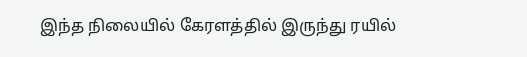இந்த நிலையில் கேரளத்தில் இருந்து ரயில்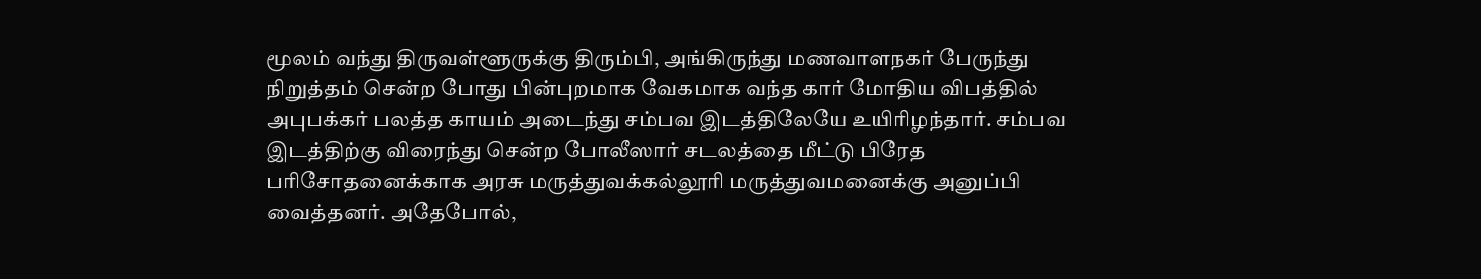மூலம் வந்து திருவள்ளூருக்கு திரும்பி, அங்கிருந்து மணவாளநகர் பேருந்து நிறுத்தம் சென்ற போது பின்புறமாக வேகமாக வந்த கார் மோதிய விபத்தில் அபுபக்கர் பலத்த காயம் அடைந்து சம்பவ இடத்திலேயே உயிரிழந்தார். சம்பவ இடத்திற்கு விரைந்து சென்ற போலீஸார் சடலத்தை மீட்டு பிரேத பரிசோதனைக்காக அரசு மருத்துவக்கல்லூரி மருத்துவமனைக்கு அனுப்பி வைத்தனர். அதேபோல்,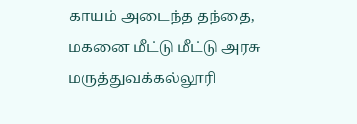காயம் அடைந்த தந்தை, மகனை மீட்டு மீட்டு அரசு மருத்துவக்கல்லூரி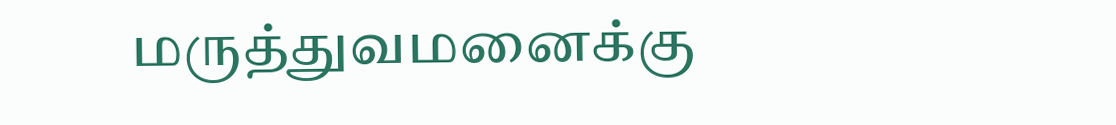மருத்துவமனைக்கு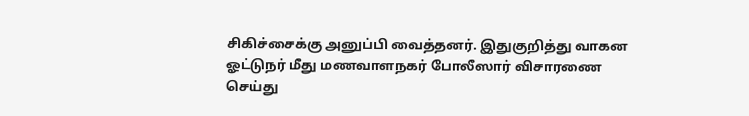சிகிச்சைக்கு அனுப்பி வைத்தனர். இதுகுறித்து வாகன ஓட்டுநர் மீது மணவாளநகர் போலீஸார் விசாரணை செய்து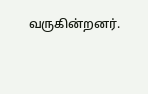வருகின்றனர்.